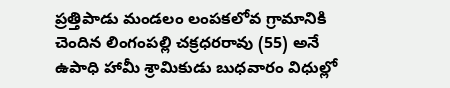ప్రత్తిపాడు మండలం లంపకలోవ గ్రామానికి చెందిన లింగంపల్లి చక్రధరరావు (55) అనే ఉపాధి హామీ శ్రామికుడు బుధవారం విధుల్లో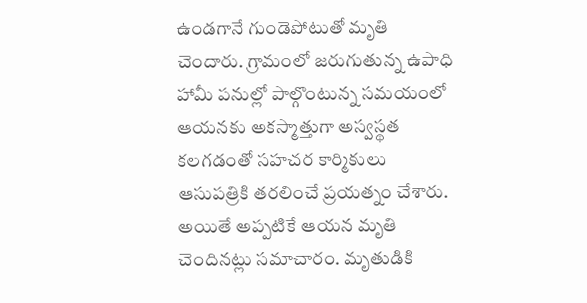ఉండగానే గుండెపోటుతో మృతి చెందారు. గ్రామంలో జరుగుతున్న ఉపాధి హామీ పనుల్లో పాల్గొంటున్న సమయంలో ఆయనకు అకస్మాత్తుగా అస్వస్థత కలగడంతో సహచర కార్మికులు ఆసుపత్రికి తరలించే ప్రయత్నం చేశారు. అయితే అప్పటికే ఆయన మృతి చెందినట్లు సమాచారం. మృతుడికి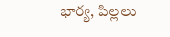భార్య, పిల్లలు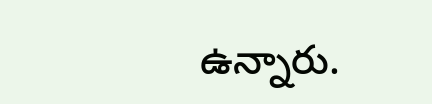ఉన్నారు.